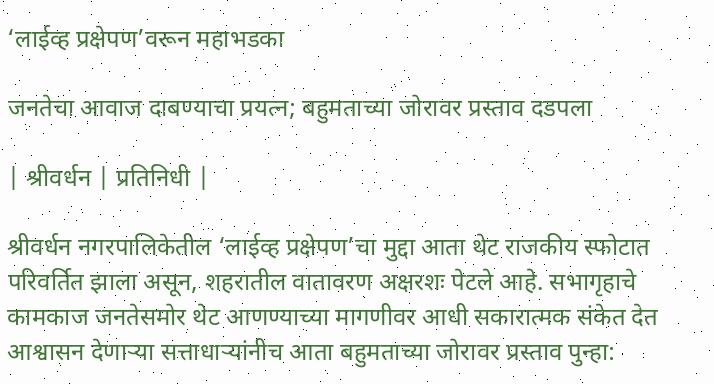‘लाईव्ह प्रक्षेपण‌’वरून महाभडका

जनतेचा आवाज दाबण्याचा प्रयत्न; बहुमताच्या जोरावर प्रस्ताव दडपला

| श्रीवर्धन | प्रतिनिधी |

श्रीवर्धन नगरपालिकेतील ‌‘लाईव्ह प्रक्षेपण‌’चा मुद्दा आता थेट राजकीय स्फोटात परिवर्तित झाला असून, शहरातील वातावरण अक्षरशः पेटले आहे. सभागृहाचे कामकाज जनतेसमोर थेट आणण्याच्या मागणीवर आधी सकारात्मक संकेत देत आश्वासन देणाऱ्या सत्ताधाऱ्यांनीच आता बहुमताच्या जोरावर प्रस्ताव पुन्हा: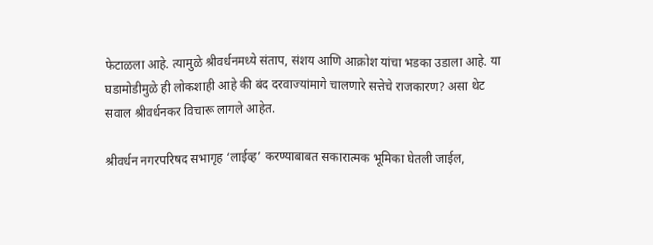फेटाळला आहे. त्यामुळे श्रीवर्धनमध्ये संताप, संशय आणि आक्रोश यांचा भडका उडाला आहे. या घडामोडीमुळे ही लोकशाही आहे की बंद दरवाज्यांमागे चालणारे सत्तेचे राजकारण? असा थेट सवाल श्रीवर्धनकर विचारू लागले आहेत.

श्रीवर्धन नगरपरिषद सभागृह ‌‘लाईव्ह‌’ करण्याबाबत सकारात्मक भूमिका घेतली जाईल,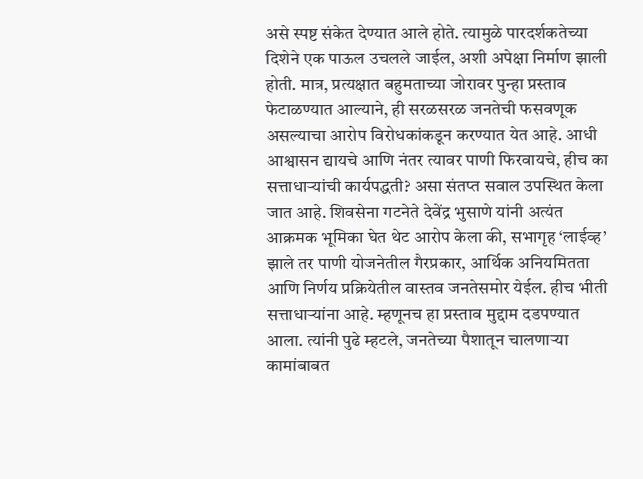असे स्पष्ट संकेत देण्यात आले होते. त्यामुळे पारदर्शकतेच्या दिशेने एक पाऊल उचलले जाईल, अशी अपेक्षा निर्माण झाली होती. मात्र, प्रत्यक्षात बहुमताच्या जोरावर पुन्हा प्रस्ताव फेटाळण्यात आल्याने, ही सरळसरळ जनतेची फसवणूक असल्याचा आरोप विरोधकांकडून करण्यात येत आहे. आधी आश्वासन द्यायचे आणि नंतर त्यावर पाणी फिरवायचे, हीच का सत्ताधाऱ्यांची कार्यपद्धती? असा संतप्त सवाल उपस्थित केला जात आहे. शिवसेना गटनेते देवेंद्र भुसाणे यांनी अत्यंत आक्रमक भूमिका घेत थेट आरोप केला की, सभागृह ‌‘लाईव्ह‌’ झाले तर पाणी योजनेतील गैरप्रकार, आर्थिक अनियमितता आणि निर्णय प्रक्रियेतील वास्तव जनतेसमोर येईल. हीच भीती सत्ताधाऱ्यांना आहे. म्हणूनच हा प्रस्ताव मुद्दाम दडपण्यात आला. त्यांनी पुढे म्हटले, जनतेच्या पैशातून चालणाऱ्या कामांबाबत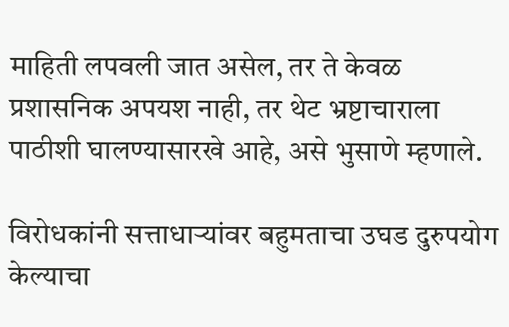माहिती लपवली जात असेल, तर ते केवळ प्रशासनिक अपयश नाही, तर थेट भ्रष्टाचाराला पाठीशी घालण्यासारखे आहे, असे भुसाणे म्हणाले.

विरोधकांनी सत्ताधाऱ्यांवर बहुमताचा उघड दुरुपयोग केल्याचा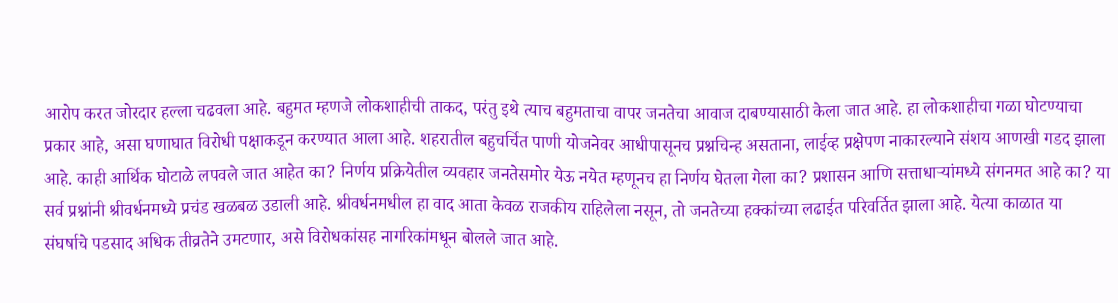आरोप करत जोरदार हल्ला चढवला आहे. बहुमत म्हणजे लोकशाहीची ताकद, परंतु इथे त्याच बहुमताचा वापर जनतेचा आवाज दाबण्यासाठी केला जात आहे. हा लोकशाहीचा गळा घोटण्याचा प्रकार आहे, असा घणाघात विरोधी पक्षाकडून करण्यात आला आहे. शहरातील बहुचर्चित पाणी योजनेवर आधीपासूनच प्रश्नचिन्ह असताना, लाईव्ह प्रक्षेपण नाकारल्याने संशय आणखी गडद झाला आहे. काही आर्थिक घोटाळे लपवले जात आहेत का? निर्णय प्रक्रियेतील व्यवहार जनतेसमोर येऊ नयेत म्हणूनच हा निर्णय घेतला गेला का? प्रशासन आणि सत्ताधाऱ्यांमध्ये संगनमत आहे का? या सर्व प्रश्नांनी श्रीवर्धनमध्ये प्रचंड खळबळ उडाली आहे. श्रीवर्धनमधील हा वाद आता केवळ राजकीय राहिलेला नसून, तो जनतेच्या हक्कांच्या लढाईत परिवर्तित झाला आहे. येत्या काळात या संघर्षाचे पडसाद अधिक तीव्रतेने उमटणार, असे विरोधकांसह नागरिकांमधून बोलले जात आहे.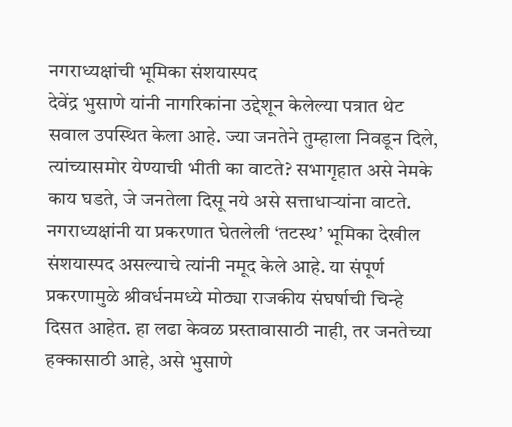नगराध्यक्षांची भूमिका संशयास्पद
देवेंद्र भुसाणे यांनी नागरिकांना उद्देशून केलेल्या पत्रात थेट सवाल उपस्थित केला आहे. ज्या जनतेने तुम्हाला निवडून दिले, त्यांच्यासमोर येण्याची भीती का वाटते? सभागृहात असे नेमके काय घडते, जे जनतेला दिसू नये असे सत्ताधाऱ्यांना वाटते. नगराध्यक्षांनी या प्रकरणात घेतलेली ‌‘तटस्थ‌’ भूमिका देखील संशयास्पद असल्याचे त्यांनी नमूद केले आहे. या संपूर्ण प्रकरणामुळे श्रीवर्धनमध्ये मोठ्या राजकीय संघर्षाची चिन्हे दिसत आहेत. हा लढा केवळ प्रस्तावासाठी नाही, तर जनतेच्या हक्कासाठी आहे, असे भुसाणे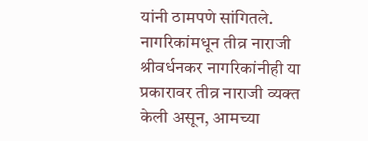यांनी ठामपणे सांगितले.
नागरिकांमधून तीव्र नाराजी
श्रीवर्धनकर नागरिकांनीही या प्रकारावर तीव्र नाराजी व्यक्त केली असून, आमच्या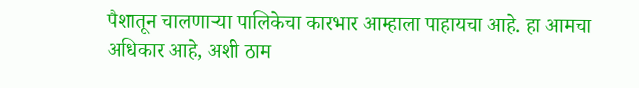पैशातून चालणाऱ्या पालिकेचा कारभार आम्हाला पाहायचा आहे. हा आमचा अधिकार आहे, अशी ठाम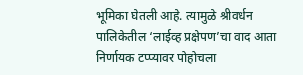भूमिका घेतली आहे. त्यामुळे श्रीवर्धन पालिकेतील ‌‘लाईव्ह प्रक्षेपण‌’चा वाद आता निर्णायक टप्प्यावर पोहोचला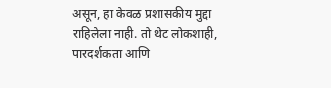असून, हा केवळ प्रशासकीय मुद्दा राहिलेला नाही. तो थेट लोकशाही, पारदर्शकता आणि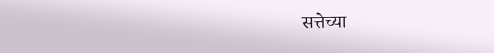सत्तेच्या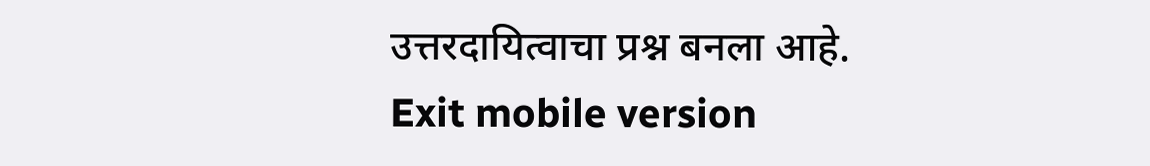उत्तरदायित्वाचा प्रश्न बनला आहे.
Exit mobile version